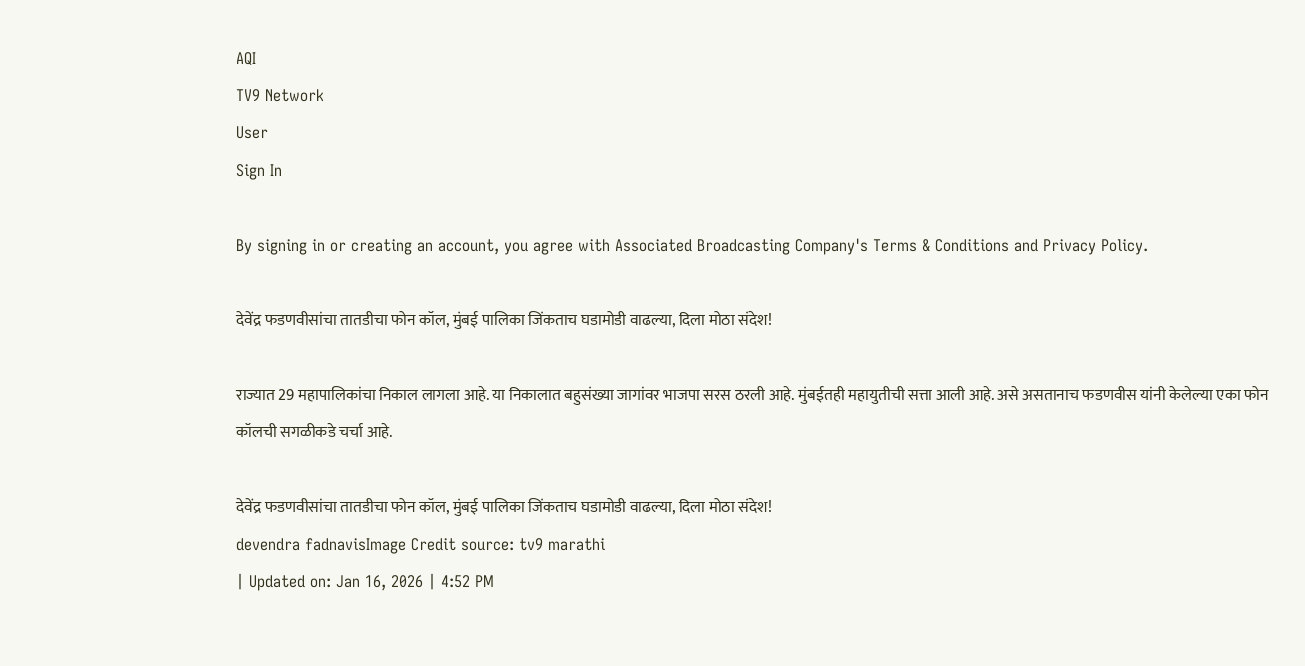AQI
TV9 Network
User
Sign In

By signing in or creating an account, you agree with Associated Broadcasting Company's Terms & Conditions and Privacy Policy.

देवेंद्र फडणवीसांचा तातडीचा फोन कॉल, मुंबई पालिका जिंकताच घडामोडी वाढल्या, दिला मोठा संदेश!

राज्यात 29 महापालिकांचा निकाल लागला आहे. या निकालात बहुसंख्या जागांवर भाजपा सरस ठरली आहे. मुंबईतही महायुतीची सत्ता आली आहे. असे असतानाच फडणवीस यांनी केलेल्या एका फोन कॉलची सगळीकडे चर्चा आहे.

देवेंद्र फडणवीसांचा तातडीचा फोन कॉल, मुंबई पालिका जिंकताच घडामोडी वाढल्या, दिला मोठा संदेश!
devendra fadnavisImage Credit source: tv9 marathi
| Updated on: Jan 16, 2026 | 4:52 PM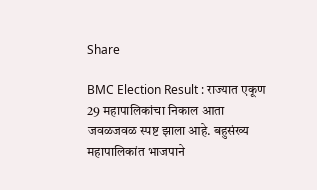Share

BMC Election Result : राज्यात एकूण 29 महापालिकांचा निकाल आता जवळजवळ स्पष्ट झाला आहे. बहुसंख्य महापालिकांत भाजपाने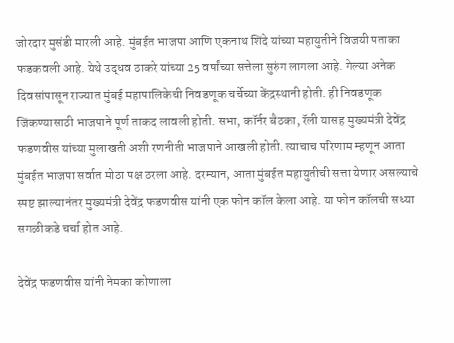जोरदार मुसंडी मारली आहे. मुंबईत भाजपा आणि एकनाथ शिंदे यांच्या महायुतीने विजयी पताका फडकवली आहे. येथे उद्धव ठाकरे यांच्या 25 वर्षांच्या सत्तेला सुरुंग लागला आहे. गेल्या अनेक दिवसांपासून राज्यात मुंबई महापालिकेची निवडणूक चर्चेच्या केंद्रस्थानी होती. ही निवडणूक जिंकण्यासाठी भाजपाने पूर्ण ताकद लावली होती. सभा, कॉर्नर बैठका, रॅली यासह मुख्यमंत्री देवेंद्र फडणवीस यांच्या मुलाखती अशी रणनीती भाजपाने आखली होती. त्याचाच परिणाम म्हणून आता मुंबईत भाजपा सर्वात मोठा पक्ष ठरला आहे. दरम्यान, आता मुंबईत महायुतीची सत्ता येणार असल्याचे स्पष्ट झाल्यानंतर मुख्यमंत्री देवेंद्र फडणवीस यांनी एक फोन कॉल केला आहे. या फोन कॉलची सध्या सगळीकडे चर्चा होत आहे.

देवेंद्र फडणवीस यांनी नेमका कोणाला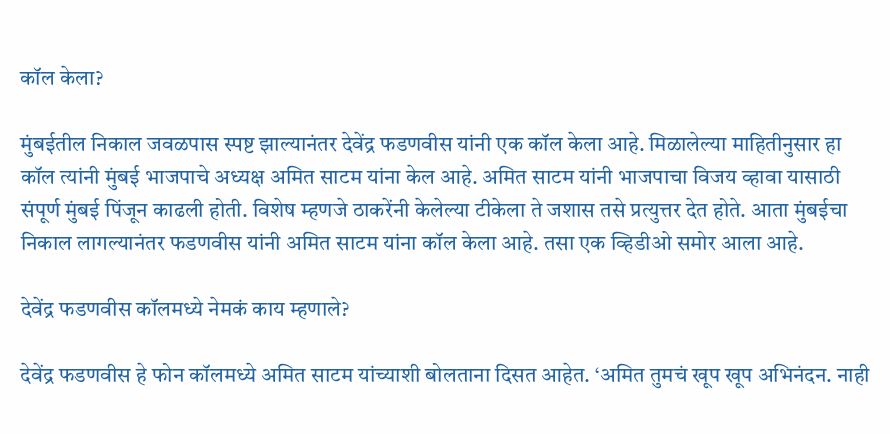कॉल केला?

मुंबईतील निकाल जवळपास स्पष्ट झाल्यानंतर देवेंद्र फडणवीस यांनी एक कॉल केला आहे. मिळालेल्या माहितीनुसार हा कॉल त्यांनी मुंबई भाजपाचे अध्यक्ष अमित साटम यांना केल आहे. अमित साटम यांनी भाजपाचा विजय व्हावा यासाठी संपूर्ण मुंबई पिंजून काढली होती. विशेष म्हणजे ठाकरेंनी केलेल्या टीकेला ते जशास तसे प्रत्युत्तर देत होते. आता मुंबईचा निकाल लागल्यानंतर फडणवीस यांनी अमित साटम यांना कॉल केला आहे. तसा एक व्हिडीओ समोर आला आहे.

देवेंद्र फडणवीस कॉलमध्ये नेमकं काय म्हणाले?

देवेंद्र फडणवीस हे फोन कॉलमध्ये अमित साटम यांच्याशी बोलताना दिसत आहेत. ‘अमित तुमचं खूप खूप अभिनंदन. नाही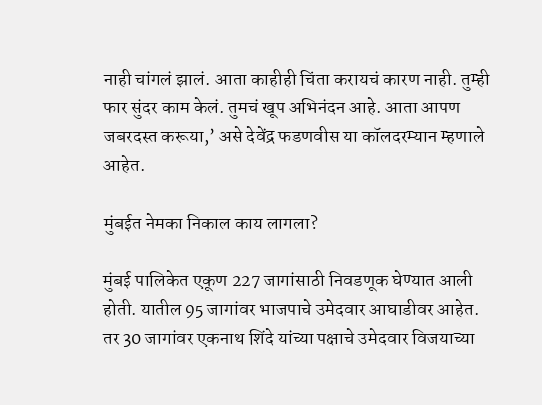नाही चांगलं झालं. आता काहीही चिंता करायचं कारण नाही. तुम्ही फार सुंदर काम केलं. तुमचं खूप अभिनंदन आहे. आता आपण जबरदस्त करूया,’ असे देवेंद्र फडणवीस या कॉलदरम्यान म्हणाले आहेत.

मुंबईत नेमका निकाल काय लागला?

मुंबई पालिकेत एकूण 227 जागांसाठी निवडणूक घेण्यात आली होती. यातील 95 जागांवर भाजपाचे उमेदवार आघाडीवर आहेत. तर 30 जागांवर एकनाथ शिंदे यांच्या पक्षाचे उमेदवार विजयाच्या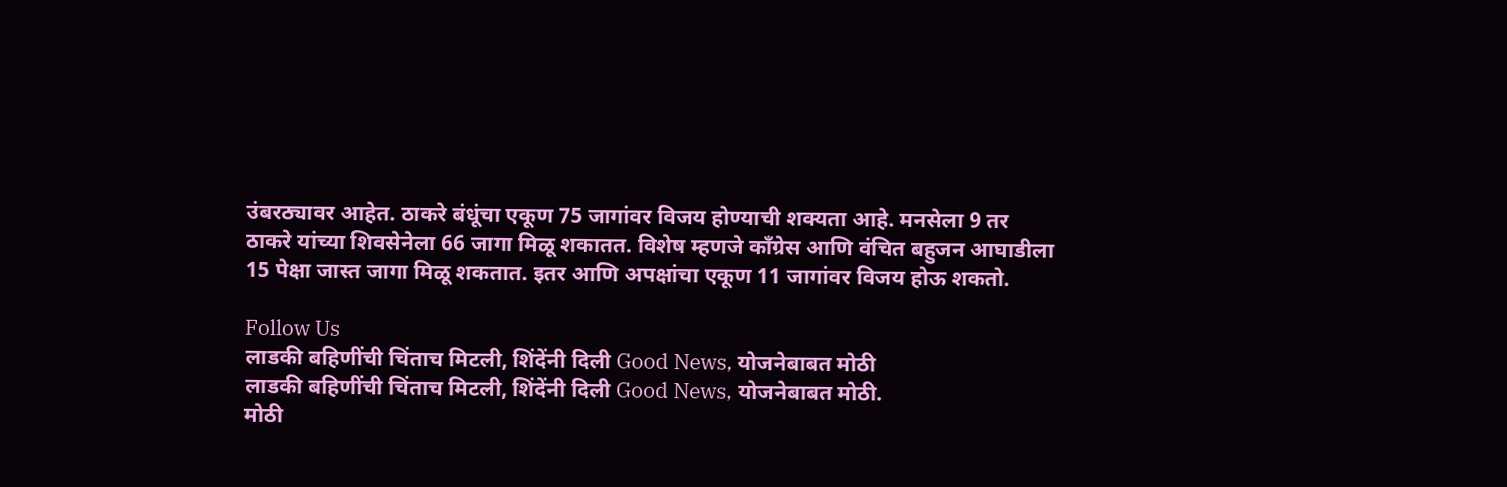उंबरठ्यावर आहेत. ठाकरे बंधूंचा एकूण 75 जागांवर विजय होण्याची शक्यता आहे. मनसेला 9 तर ठाकरे यांच्या शिवसेनेला 66 जागा मिळू शकातत. विशेष म्हणजे काँग्रेस आणि वंचित बहुजन आघाडीला 15 पेक्षा जास्त जागा मिळू शकतात. इतर आणि अपक्षांचा एकूण 11 जागांवर विजय होऊ शकतो.

Follow Us
लाडकी बहिणींची चिंताच मिटली, शिंदेंनी दिली Good News, योजनेबाबत मोठी
लाडकी बहिणींची चिंताच मिटली, शिंदेंनी दिली Good News, योजनेबाबत मोठी.
मोठी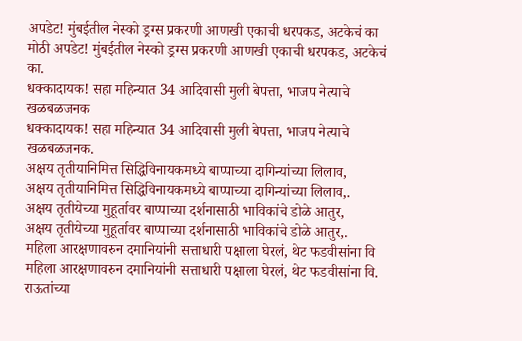अपडेट! मुंबईतील नेस्को ड्रग्स प्रकरणी आणखी एकाची धरपकड, अटकेचं का
मोठी अपडेट! मुंबईतील नेस्को ड्रग्स प्रकरणी आणखी एकाची धरपकड, अटकेचं का.
धक्कादायक! सहा महिन्यात 34 आदिवासी मुली बेपत्ता, भाजप नेत्याचे खळबळजनक
धक्कादायक! सहा महिन्यात 34 आदिवासी मुली बेपत्ता, भाजप नेत्याचे खळबळजनक.
अक्षय तृतीयानिमित्त सिद्धिविनायकमध्ये बाप्पाच्या दागिन्यांच्या लिलाव,
अक्षय तृतीयानिमित्त सिद्धिविनायकमध्ये बाप्पाच्या दागिन्यांच्या लिलाव,.
अक्षय तृतीयेच्या मुहूर्तावर बाप्पाच्या दर्शनासाठी भाविकांचे डोळे आतुर,
अक्षय तृतीयेच्या मुहूर्तावर बाप्पाच्या दर्शनासाठी भाविकांचे डोळे आतुर,.
महिला आरक्षणावरुन दमानियांनी सत्ताधारी पक्षाला घेरलं, थेट फडवीसांना वि
महिला आरक्षणावरुन दमानियांनी सत्ताधारी पक्षाला घेरलं, थेट फडवीसांना वि.
राऊतांच्या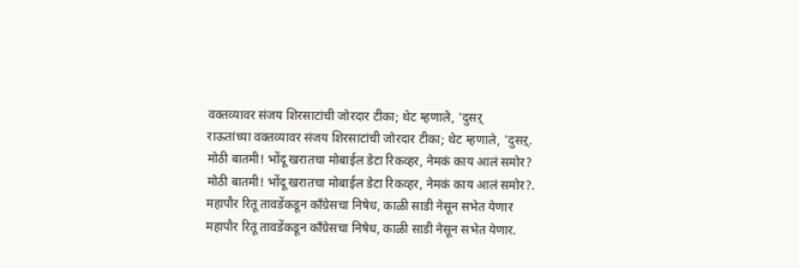वक्तव्यावर संजय शिरसाटांची जोरदार टीका; थेट म्हणाले, 'दुसऱ्
राऊतांच्या वक्तव्यावर संजय शिरसाटांची जोरदार टीका; थेट म्हणाले, 'दुसऱ्.
मोठी बातमी! भोंदू खरातचा मोबाईल डेटा रिकव्हर, नेमकं काय आलं समोर?
मोठी बातमी! भोंदू खरातचा मोबाईल डेटा रिकव्हर, नेमकं काय आलं समोर?.
महापौर रितू तावडेंकडून काँग्रेसचा निषेध, काळी साडी नेसून सभेत येणार
महापौर रितू तावडेंकडून काँग्रेसचा निषेध, काळी साडी नेसून सभेत येणार.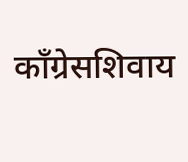काँग्रेसशिवाय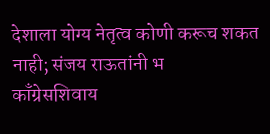देशाला योग्य नेतृत्व कोणी करूच शकत नाही; संजय राऊतांनी भ
काँग्रेसशिवाय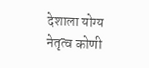देशाला योग्य नेतृत्व कोणी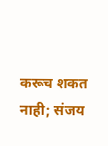करूच शकत नाही; संजय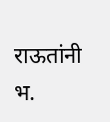राऊतांनी भ.